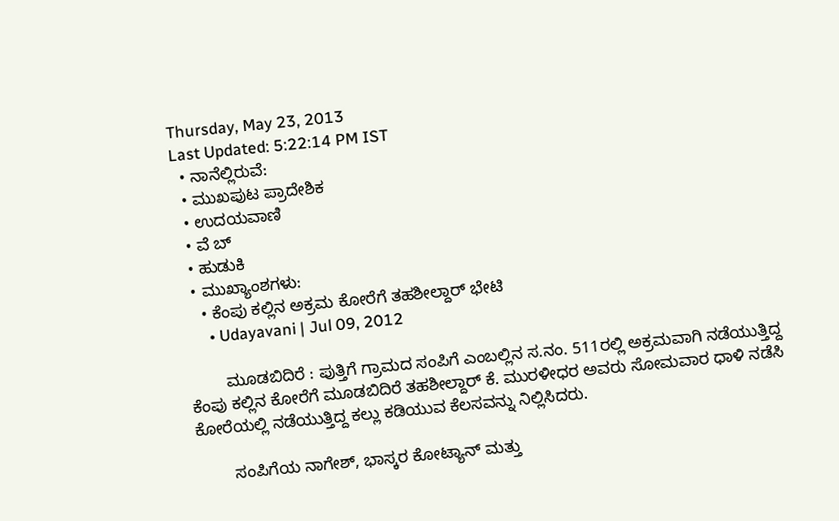Thursday, May 23, 2013
Last Updated: 5:22:14 PM IST
  • ನಾನೆಲ್ಲಿರುವೆ:
  • ಮುಖಪುಟ ಪ್ರಾದೇಶಿಕ
  • ಉದಯವಾಣಿ
  • ವೆ ಬ್
  • ಹುಡುಕಿ
  • ಮುಖ್ಯಾಂಶಗಳು:
    • ಕೆಂಪು ಕಲ್ಲಿನ ಅಕ್ರಮ ಕೋರೆಗೆ ತಹಶೀಲ್ದಾರ್‌ ಭೇಟಿ
      • Udayavani | Jul 09, 2012

        ಮೂಡಬಿದಿರೆ : ಪುತ್ತಿಗೆ ಗ್ರಾಮದ ಸಂಪಿಗೆ ಎಂಬಲ್ಲಿನ ಸ.ನಂ. 511ರಲ್ಲಿ ಅಕ್ರಮವಾಗಿ ನಡೆಯುತ್ತಿದ್ದ ಕೆಂಪು ಕಲ್ಲಿನ ಕೋರೆಗೆ ಮೂಡಬಿದಿರೆ ತಹಶೀಲ್ದಾರ್‌ ಕೆ. ಮುರಳೀಧರ ಅವರು ಸೋಮವಾರ ಧಾಳಿ ನಡೆಸಿ ಕೋರೆಯಲ್ಲಿ ನಡೆಯುತ್ತಿದ್ದ ಕಲ್ಲು ಕಡಿಯುವ ಕೆಲಸವನ್ನು ನಿಲ್ಲಿಸಿದರು.

        ಸಂಪಿಗೆಯ ನಾಗೇಶ್‌, ಭಾಸ್ಕರ ಕೋಟ್ಯಾನ್‌ ಮತ್ತು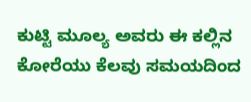ಕುಟ್ಟಿ ಮೂಲ್ಯ ಅವರು ಈ ಕಲ್ಲಿನ ಕೋರೆಯು ಕೆಲವು ಸಮಯದಿಂದ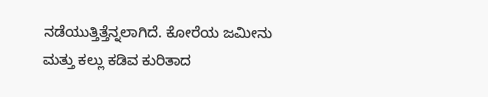ನಡೆಯುತ್ತಿತ್ತೆನ್ನಲಾಗಿದೆ. ಕೋರೆಯ ಜಮೀನು ಮತ್ತು ಕಲ್ಲು ಕಡಿವ ಕುರಿತಾದ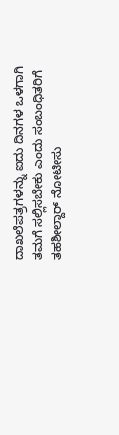ದಾಖಲೆಪತ್ರಗಳನ್ನು ಐದು ದಿನಗಳ ಒಳಗಾಗಿ ತಮಗೆ ಸಲ್ಲಿಸಬೇಕು ಎಂದು ಸಂಬಂಧಿತರಿಗೆ ತಹಶೀಲ್ದಾರ್‌ ನೋಟೀಸು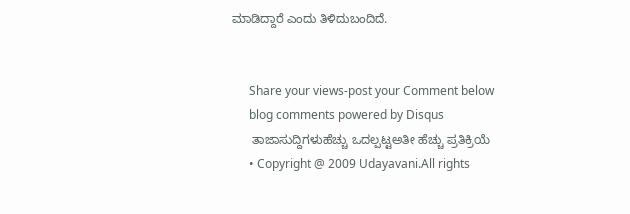ಮಾಡಿದ್ದಾರೆ ಎಂದು ತಿಳಿದುಬಂದಿದೆ.


      Share your views-post your Comment below
      blog comments powered by Disqus
      ತಾಜಾಸುದ್ದಿಗಳುಹೆಚ್ಚು ಒದಲ್ಪಟ್ಟಅತೀ ಹೆಚ್ಚು ಪ್ರತಿಕ್ರಿಯೆ
      • Copyright @ 2009 Udayavani.All rights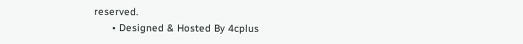reserved.
      • Designed & Hosted By 4cplus